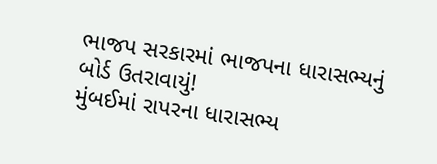ભાજપ સરકારમાં ભાજપના ધારાસભ્યનું બોર્ડ ઉતરાવાયું!
મુંબઈમાં રાપરના ધારાસભ્ય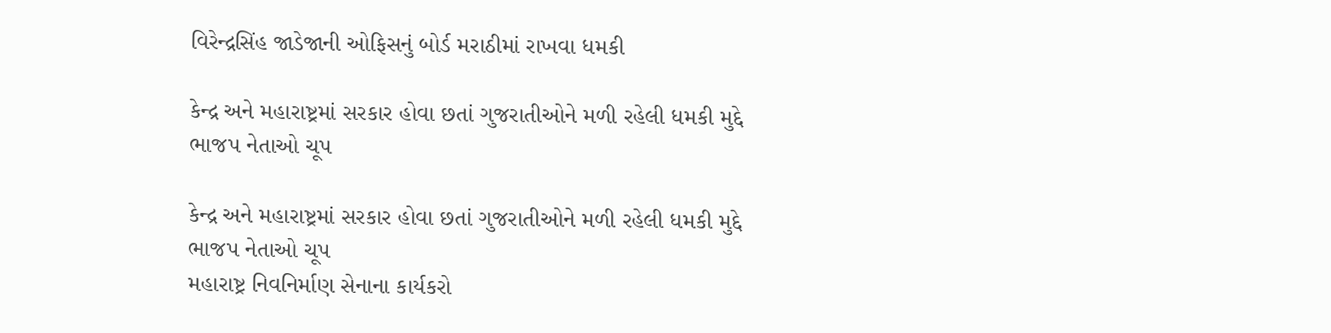વિરેન્દ્રસિંહ જાડેજાની ઓફિસનું બોર્ડ મરાઠીમાં રાખવા ધમકી

કેન્દ્ર અને મહારાષ્ટ્રમાં સરકાર હોવા છતાં ગુજરાતીઓને મળી રહેલી ધમકી મુદ્દે ભાજપ નેતાઓ ચૂપ

કેન્દ્ર અને મહારાષ્ટ્રમાં સરકાર હોવા છતાં ગુજરાતીઓને મળી રહેલી ધમકી મુદ્દે ભાજપ નેતાઓ ચૂપ
મહારાષ્ટ્ર નિવનિર્માણ સેનાના કાર્યકરો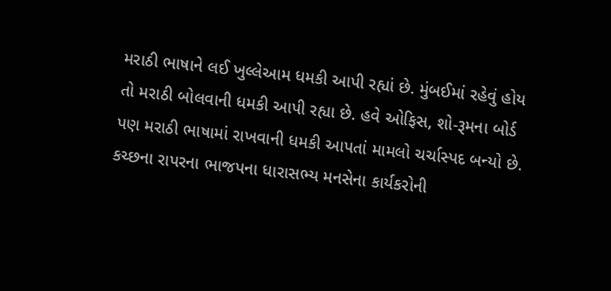મરાઠી ભાષાને લઈ ખુલ્લેઆમ ધમકી આપી રહ્યાં છે. મુંબઈમાં રહેવું હોય તો મરાઠી બોલવાની ધમકી આપી રહ્યા છે. હવે ઓફિસ, શો-રૂમના બોર્ડ પણ મરાઠી ભાષામાં રાખવાની ધમકી આપતાં મામલો ચર્ચાસ્પદ બન્યો છે. કચ્છના રાપરના ભાજપના ધારાસભ્ય મનસેના કાર્યકરોની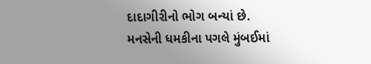દાદાગીરીનો ભોગ બન્યાં છે.
મનસેની ધમકીના પગલે મુંબઈમાં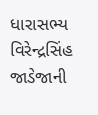ધારાસભ્ય વિરેન્દ્રસિંહ જાડેજાની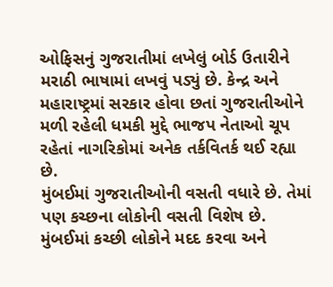ઓફિસનું ગુજરાતીમાં લખેલું બોર્ડ ઉતારીને મરાઠી ભાષામાં લખવું પડ્યું છે. કેન્દ્ર અને મહારાષ્ટ્રમાં સરકાર હોવા છતાં ગુજરાતીઓને મળી રહેલી ધમકી મુદ્દે ભાજપ નેતાઓ ચૂપ રહેતાં નાગરિકોમાં અનેક તર્કવિતર્ક થઈ રહ્યા છે.
મુંબઈમાં ગુજરાતીઓની વસતી વધારે છે. તેમાં પણ કચ્છના લોકોની વસતી વિશેષ છે. મુંબઈમાં કચ્છી લોકોને મદદ કરવા અને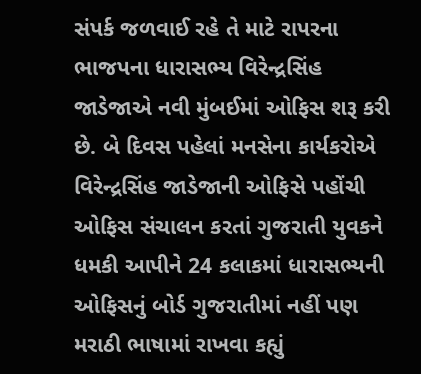સંપર્ક જળવાઈ રહે તે માટે રાપરના ભાજપના ધારાસભ્ય વિરેન્દ્રસિંહ જાડેજાએ નવી મુંબઈમાં ઓફિસ શરૂ કરી છે. બે દિવસ પહેલાં મનસેના કાર્યકરોએ વિરેન્દ્રસિંહ જાડેજાની ઓફિસે પહોંચી ઓફિસ સંચાલન કરતાં ગુજરાતી યુવકને ધમકી આપીને 24 કલાકમાં ધારાસભ્યની ઓફિસનું બોર્ડ ગુજરાતીમાં નહીં પણ મરાઠી ભાષામાં રાખવા કહ્યું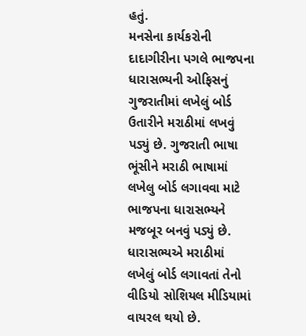હતું.
મનસેના કાર્યકરોની દાદાગીરીના પગલે ભાજપના ધારાસભ્યની ઓફિસનું ગુજરાતીમાં લખેલું બોર્ડ ઉતારીને મરાઠીમાં લખવું પડ્યું છે. ગુજરાતી ભાષા ભૂંસીને મરાઠી ભાષામાં લખેલુ બોર્ડ લગાવવા માટે ભાજપના ધારાસભ્યને મજબૂર બનવું પડ્યું છે. ધારાસભ્યએ મરાઠીમાં લખેલું બોર્ડ લગાવતાં તેનો વીડિયો સોશિયલ મીડિયામાં વાયરલ થયો છે.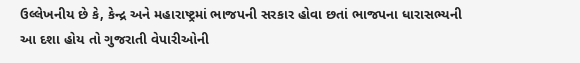ઉલ્લેખનીય છે કે, કેન્દ્ર અને મહારાષ્ટ્રમાં ભાજપની સરકાર હોવા છતાં ભાજપના ધારાસભ્યની આ દશા હોય તો ગુજરાતી વેપારીઓની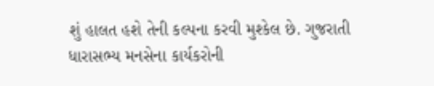શું હાલત હશે તેની કલ્પના કરવી મુશ્કેલ છે. ગુજરાતી ધારાસભ્ય મનસેના કાર્યકરોની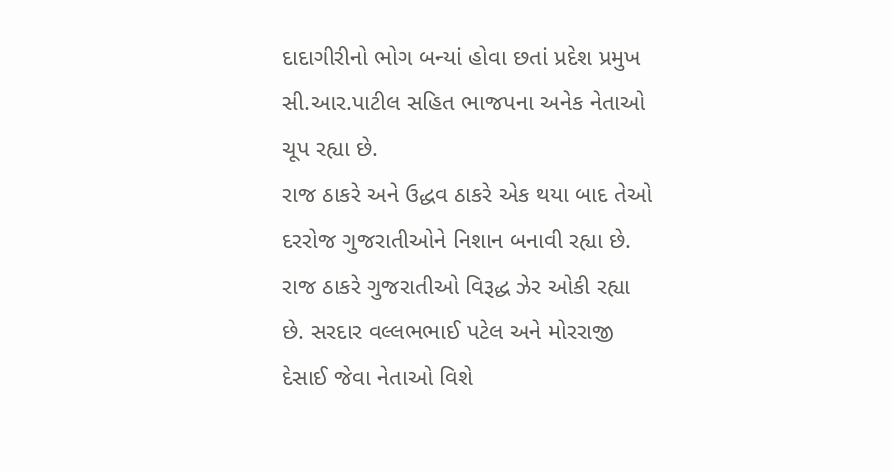દાદાગીરીનો ભોગ બન્યાં હોવા છતાં પ્રદેશ પ્રમુખ સી.આર.પાટીલ સહિત ભાજપના અનેક નેતાઓ ચૂપ રહ્યા છે.
રાજ ઠાકરે અને ઉદ્ધવ ઠાકરે એક થયા બાદ તેઓ દરરોજ ગુજરાતીઓને નિશાન બનાવી રહ્યા છે. રાજ ઠાકરે ગુજરાતીઓ વિરૂદ્ધ ઝેર ઓકી રહ્યા છે. સરદાર વલ્લભભાઈ પટેલ અને મોરરાજી દેસાઈ જેવા નેતાઓ વિશે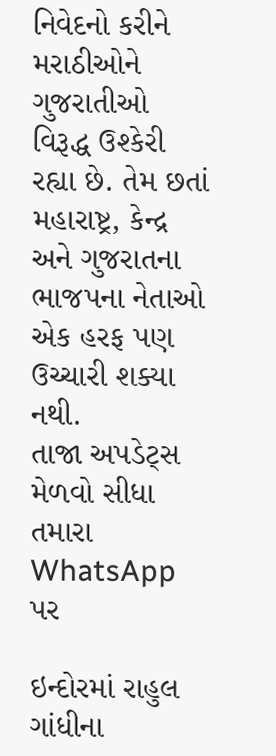નિવેદનો કરીને મરાઠીઓને ગુજરાતીઓ વિરૂદ્ધ ઉશ્કેરી રહ્યા છે. તેમ છતાં મહારાષ્ટ્ર, કેન્દ્ર અને ગુજરાતના ભાજપના નેતાઓ એક હરફ પણ ઉચ્ચારી શક્યા નથી.
તાજા અપડેટ્સ મેળવો સીધા તમારા WhatsApp પર

ઇન્દોરમાં રાહુલ ગાંધીના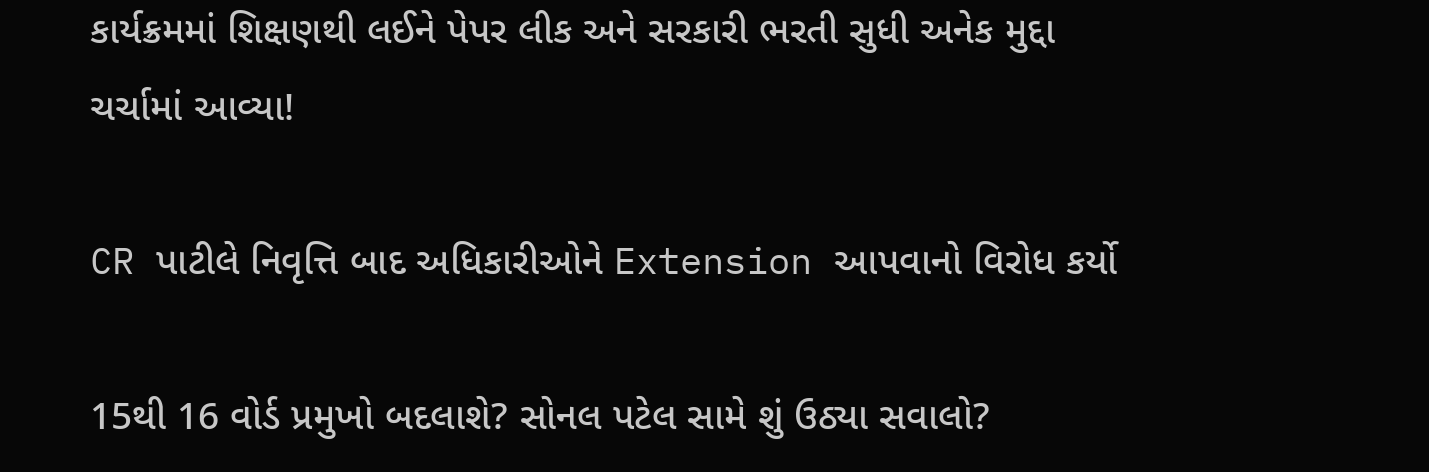કાર્યક્રમમાં શિક્ષણથી લઈને પેપર લીક અને સરકારી ભરતી સુધી અનેક મુદ્દા ચર્ચામાં આવ્યા!

CR પાટીલે નિવૃત્તિ બાદ અધિકારીઓને Extension આપવાનો વિરોધ કર્યો

15થી 16 વોર્ડ પ્રમુખો બદલાશે? સોનલ પટેલ સામે શું ઉઠ્યા સવાલો?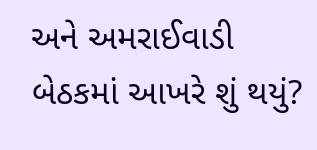અને અમરાઈવાડી બેઠકમાં આખરે શું થયું?